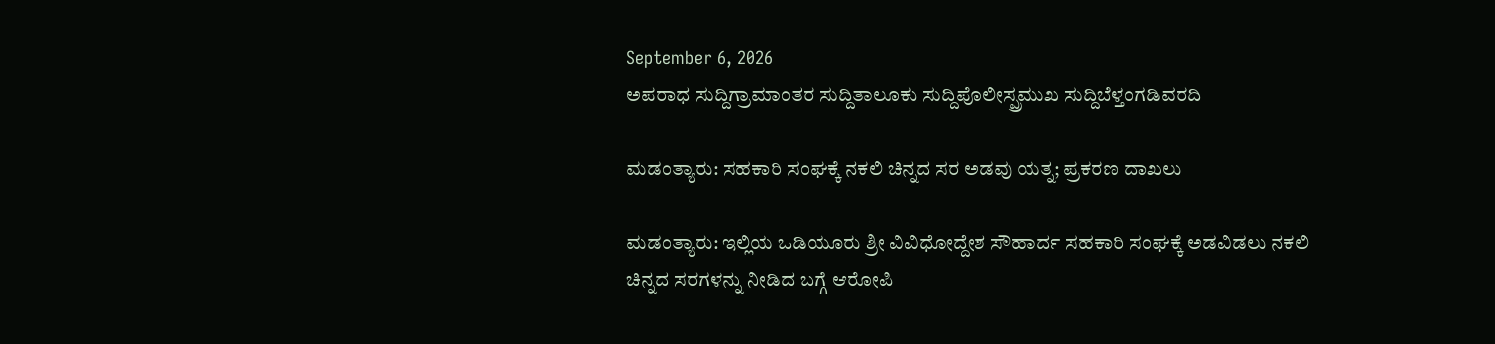September 6, 2026
ಅಪರಾಧ ಸುದ್ದಿಗ್ರಾಮಾಂತರ ಸುದ್ದಿತಾಲೂಕು ಸುದ್ದಿಪೊಲೀಸ್ಪ್ರಮುಖ ಸುದ್ದಿಬೆಳ್ತಂಗಡಿವರದಿ

ಮಡಂತ್ಯಾರು: ಸಹಕಾರಿ ಸಂಘಕ್ಕೆ ನಕಲಿ ಚಿನ್ನದ ಸರ ಅಡವು ಯತ್ನ; ಪ್ರಕರಣ ದಾಖಲು

ಮಡಂತ್ಯಾರು: ಇಲ್ಲಿಯ ಒಡಿಯೂರು ಶ್ರೀ ವಿವಿಧೋದ್ದೇಶ ಸೌಹಾರ್ದ ಸಹಕಾರಿ ಸಂಘಕ್ಕೆ ಅಡವಿಡಲು ನಕಲಿ ಚಿನ್ನದ ಸರಗಳನ್ನು ನೀಡಿದ ಬಗ್ಗೆ ಆರೋಪಿ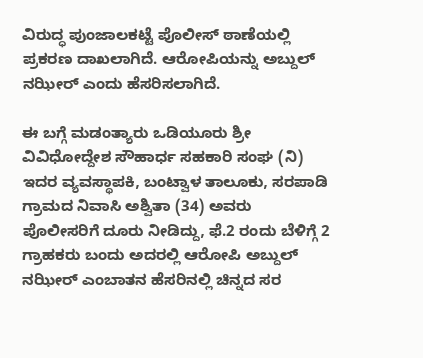ವಿರುದ್ಧ ಪುಂಜಾಲಕಟ್ಟೆ ಪೊಲೀಸ್ ಠಾಣೆಯಲ್ಲಿ ಪ್ರಕರಣ ದಾಖಲಾಗಿದೆ. ಆರೋಪಿಯನ್ನು ಅಬ್ದುಲ್ ನಝೀರ್ ಎಂದು ಹೆಸರಿಸಲಾಗಿದೆ.

ಈ ಬಗ್ಗೆ ಮಡಂತ್ಯಾರು ಒಡಿಯೂರು ಶ್ರೀ ವಿವಿಧೋದ್ದೇಶ ಸೌಹಾರ್ಧ ಸಹಕಾರಿ ಸಂಘ (ನಿ) ಇದರ ವ್ಯವಸ್ಥಾಪಕಿ, ಬಂಟ್ವಾಳ ತಾಲೂಕು, ಸರಪಾಡಿ ಗ್ರಾಮದ ನಿವಾಸಿ ಅಶ್ವಿತಾ (34) ಅವರು ಪೊಲೀಸರಿಗೆ ದೂರು ನೀಡಿದ್ದು, ಫೆ.2 ರಂದು ಬೆಳಿಗ್ಗೆ 2 ಗ್ರಾಹಕರು ಬಂದು ಅದರಲ್ಲಿ ಆರೋಪಿ ಅಬ್ದುಲ್ ನಝೀರ್ ಎಂಬಾತನ ಹೆಸರಿನಲ್ಲಿ ಚಿನ್ನದ ಸರ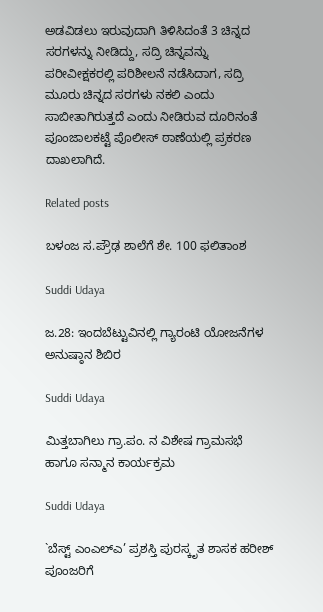ಅಡವಿಡಲು ಇರುವುದಾಗಿ ತಿಳಿಸಿದಂತೆ 3 ಚಿನ್ನದ ಸರಗಳನ್ನು ನೀಡಿದ್ದು, ಸದ್ರಿ ಚಿನ್ನವನ್ನು ಪರೀವೀಕ್ಷಕರಲ್ಲಿ ಪರಿಶೀಲನೆ ನಡೆಸಿದಾಗ, ಸದ್ರಿ ಮೂರು ಚಿನ್ನದ ಸರಗಳು ನಕಲಿ ಎಂದು ಸಾಬೀತಾಗಿರುತ್ತದೆ ಎಂದು ನೀಡಿರುವ ದೂರಿನಂತೆ ಪೂಂಜಾಲಕಟ್ಟೆ ಪೊಲೀಸ್ ಠಾಣೆಯಲ್ಲಿ ಪ್ರಕರಣ ದಾಖಲಾಗಿದೆ.

Related posts

ಬಳಂಜ ಸ.ಪ್ರೌಢ ಶಾಲೆಗೆ ಶೇ. 100 ಫಲಿತಾಂಶ

Suddi Udaya

ಜ.28: ಇಂದಬೆಟ್ಟುವಿನಲ್ಲಿ ಗ್ಯಾರಂಟಿ ಯೋಜನೆಗಳ ಅನುಷ್ಠಾನ ಶಿಬಿರ

Suddi Udaya

ಮಿತ್ತಬಾಗಿಲು ಗ್ರಾ.ಪಂ. ನ ವಿಶೇಷ ಗ್ರಾಮಸಭೆ ಹಾಗೂ ಸನ್ಮಾನ ಕಾರ್ಯಕ್ರಮ

Suddi Udaya

`ಬೆಸ್ಟ್ ಎಂಎಲ್ಎ‌’ ಪ್ರಶಸ್ತಿ ಪುರಸ್ಕೃತ ಶಾಸಕ ಹರೀಶ್ ಪೂಂಜರಿಗೆ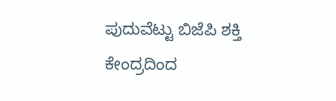ಪುದುವೆಟ್ಟು ಬಿಜೆಪಿ ಶಕ್ತಿ ಕೇಂದ್ರದಿಂದ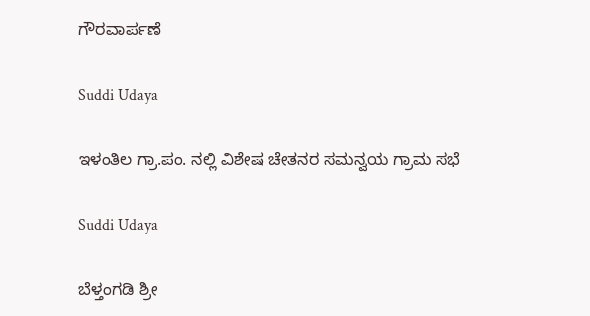ಗೌರವಾರ್ಪಣೆ

Suddi Udaya

ಇಳಂತಿಲ ಗ್ರಾ.ಪಂ. ನಲ್ಲಿ ವಿಶೇಷ ಚೇತನರ ಸಮನ್ವಯ ಗ್ರಾಮ ಸಭೆ

Suddi Udaya

ಬೆಳ್ತಂಗಡಿ ಶ್ರೀ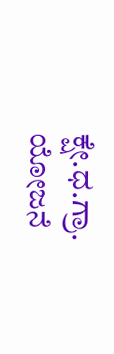ಕ್ಷೇ.ಧ.ಗ್ರಾ. ಯೋಜನೆ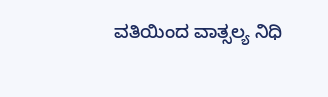ವತಿಯಿಂದ ವಾತ್ಸಲ್ಯ ನಿಧಿ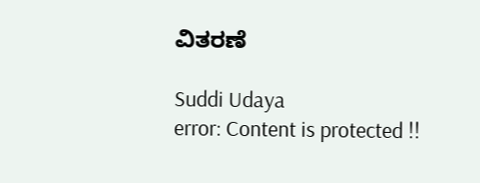ವಿತರಣೆ

Suddi Udaya
error: Content is protected !!